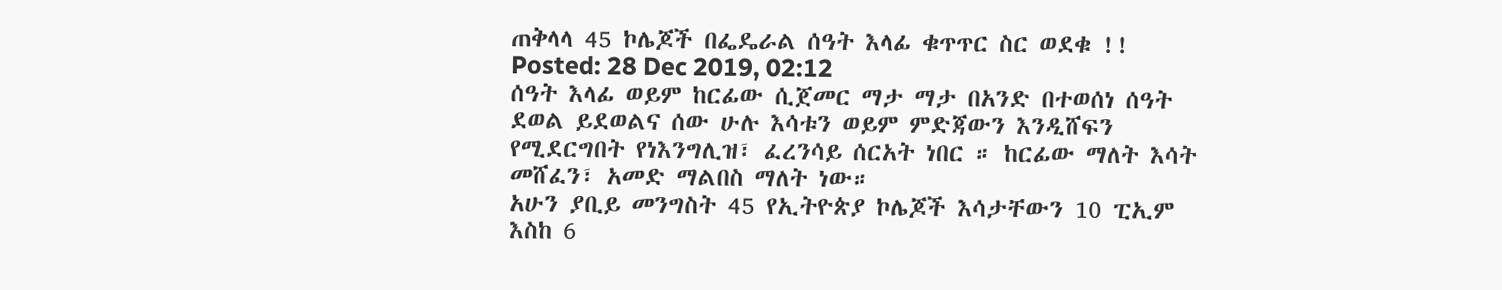ጠቅላላ 45 ኮሌጆች በፌዴራል ሰዓት እላፊ ቁጥጥር ስር ወደቁ !!
Posted: 28 Dec 2019, 02:12
ሰዓት እላፊ ወይም ከርፊው ሲጀመር ማታ ማታ በአንድ በተወሰነ ሰዓት ደወል ይደወልና ሰው ሁሉ እሳቱን ወይም ምድጃውን እንዲሸፍን የሚደርግበት የነእንግሊዝ፣ ፈረንሳይ ሰርአት ነበር ። ከርፊው ማለት እሳት መሸፈን፣ አመድ ማልበስ ማለት ነው።
አሁን ያቢይ መንግስት 45 የኢትዮጵያ ኮሌጆች እሳታቸውን 10 ፒኢም እስከ 6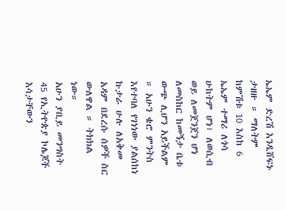ኤኤም ድረሽ እንዲሸፍኑ ታዘዙ ። ማለትም ከምሽቱ 10 እስከ 6 ኤኤም ተማሪ ለጎሳ ሁከትም ሆነ፣ ለወሲብ ወይ ለመጀንጀን ሆነ ለመስከር ከመኝታ ቤቱ ውጭ ሊሆን አይችልም ። አሁን ቄሮ ምንትስ እየተባለ የገነነው ያልሰከነ ኩታራ ሁሉ ለአቅመ አዳም በደረሱ ሰዎች ስር ውለዋል ። ትክክል ነው።
አሁን ያቢይ መንግስት 45 የኢትዮጵያ ኮሌጆች እሳታቸውን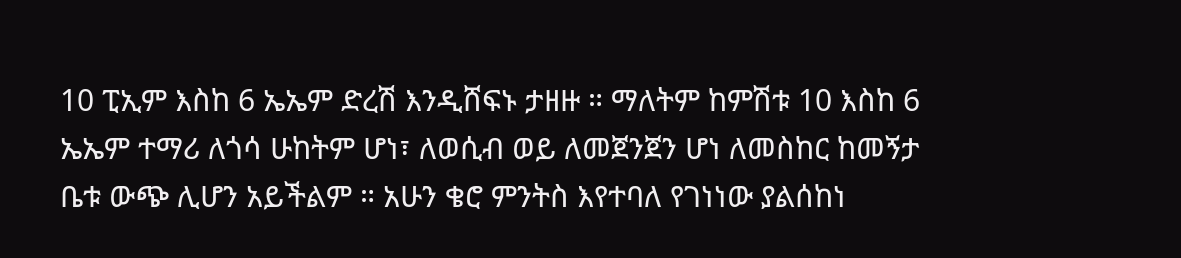10 ፒኢም እስከ 6 ኤኤም ድረሽ እንዲሸፍኑ ታዘዙ ። ማለትም ከምሽቱ 10 እስከ 6 ኤኤም ተማሪ ለጎሳ ሁከትም ሆነ፣ ለወሲብ ወይ ለመጀንጀን ሆነ ለመስከር ከመኝታ ቤቱ ውጭ ሊሆን አይችልም ። አሁን ቄሮ ምንትስ እየተባለ የገነነው ያልሰከነ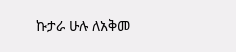ኩታራ ሁሉ ለአቅመ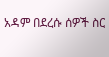አዳም በደረሱ ሰዎች ስር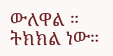ውለዋል ። ትክክል ነው።